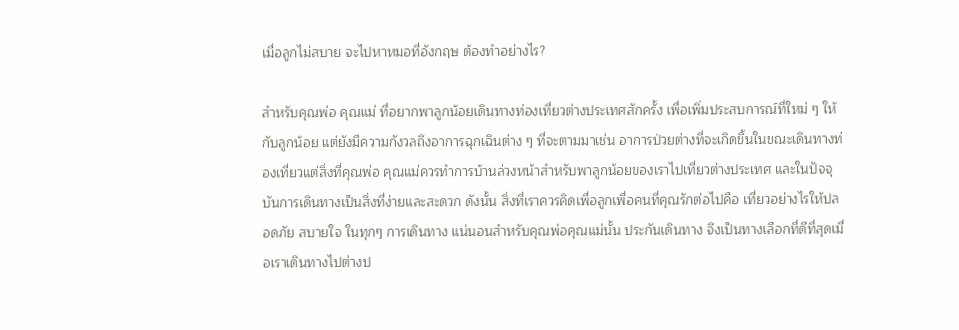เมื่อลูกไม่สบาย จะไปหาหมอที่อังกฤษ ต้องทำอย่างไร?

สำหรับคุณพ่อ คุณแม่ ที่อยากพาลูกน้อยเดินทางท่องเที่ยวต่างประเทศสักครั้ง เพื่อเพิ่มประสบการณ์ที่ใหม่ ๆ ให้กับลูกน้อย แต่ยังมีความกังวลถึงอาการฉุกเฉินต่าง ๆ ที่จะตามมาเช่น อาการป่วยต่างที่จะเกิดขึ้นในขณะเดินทางท่องเที่ยวแต่สิ่งที่คุณพ่อ คุณแม่ควรทำการบ้านล่วงหน้าสำหรับพาลูกน้อยของเราไปเที่ยวต่างประเทศ และในปัจจุบันการเดินทางเป็นสิ่งที่ง่ายและสะดวก ดังนั้น สิ่งที่เราควรคิดเพื่อลูกเพื่อคนที่คุณรักต่อไปคือ เที่ยวอย่างไรให้ปลอดภัย สบายใจ ในทุกๆ การเดินทาง แน่นอนสำหรับคุณพ่อคุณแม่นั้น ประกันเดินทาง จึงเป็นทางเลือกที่ดีที่สุดเมื่อเราเดินทางไปต่างป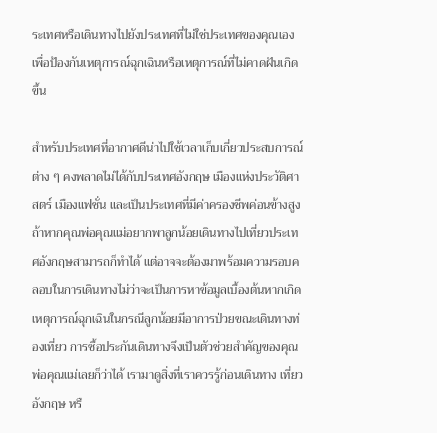ระเทศหรือเดินทางไปยังประเทศที่ไม่ใช่ประเทศของคุณเอง เพื่อป้องกันเหตุการณ์ฉุกเฉินหรือเหตุการณ์ที่ไม่คาดฝันเกิดขึ้น

สำหรับประเทศที่อากาศดีน่าไปใช้เวลาเก็บเกี่ยวประสบการณ์ต่าง ๆ คงพลาดไม่ได้กับประเทศอังกฤษ เมืองแห่งประวัติศาสตร์ เมืองแฟชั่น และเป็นประเทศที่มีค่าครองชีพค่อนข้างสูง ถ้าหากคุณพ่อคุณแม่อยากพาลูกน้อยเดินทางไปเที่ยวประเทศอังกฤษสามารถก็ทำได้ แต่อาจจะต้องมาพร้อมความรอบคลอบในการเดินทางไม่ว่าจะเป็นการหาข้อมูลเบื้องต้นหากเกิดเหตุการณ์ฉุกเฉินในกรณีลูกน้อยมีอาการป่วยขณะเดินทางท่องเที่ยว การซื้อประกันเดินทางจึงเป็นตัวช่วยสำคัญของคุณพ่อคุณแม่เลยก็ว่าได้ เรามาดูสิ่งที่เราควรรู้ก่อนเดินทาง เที่ยวอังกฤษ หรื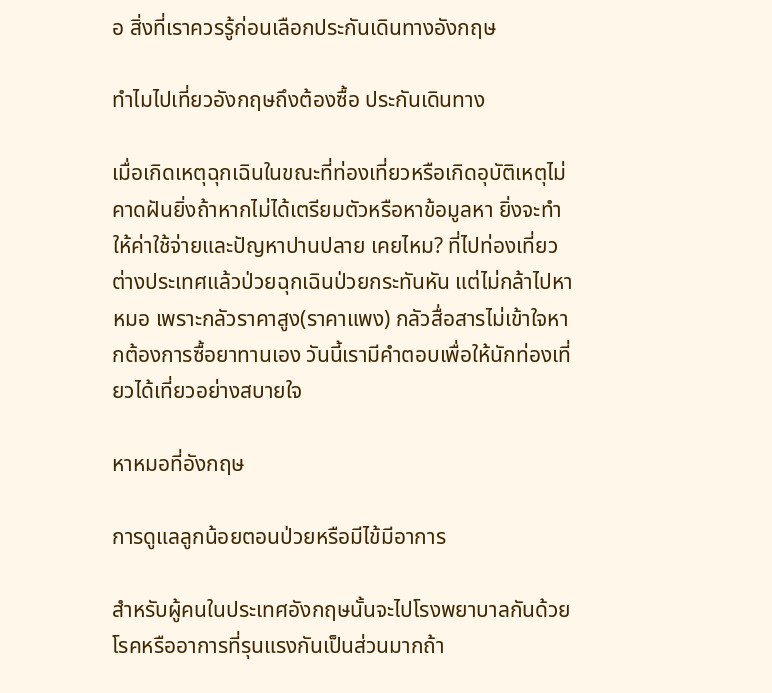อ สิ่งที่เราควรรู้ก่อนเลือกประกันเดินทางอังกฤษ

ทำไมไปเที่ยวอังกฤษถึงต้องซื้อ ประกันเดินทาง

เมื่อเกิดเหตุฉุกเฉินในขณะที่ท่องเที่ยวหรือเกิดอุบัติเหตุไม่คาดฝันยิ่งถ้าหากไม่ได้เตรียมตัวหรือหาข้อมูลหา ยิ่งจะทำให้ค่าใช้จ่ายและปัญหาปานปลาย เคยไหม? ที่ไปท่องเที่ยวต่างประเทศแล้วป่วยฉุกเฉินป่วยกระทันหัน แต่ไม่กล้าไปหาหมอ เพราะกลัวราคาสูง(ราคาแพง) กลัวสื่อสารไม่เข้าใจหากต้องการซื้อยาทานเอง วันนี้เรามีคำตอบเพื่อให้นักท่องเที่ยวได้เที่ยวอย่างสบายใจ

หาหมอที่อังกฤษ

การดูแลลูกน้อยตอนป่วยหรือมีไข้มีอาการ

สำหรับผู้คนในประเทศอังกฤษนั้นจะไปโรงพยาบาลกันด้วยโรคหรืออาการที่รุนแรงกันเป็นส่วนมากถ้า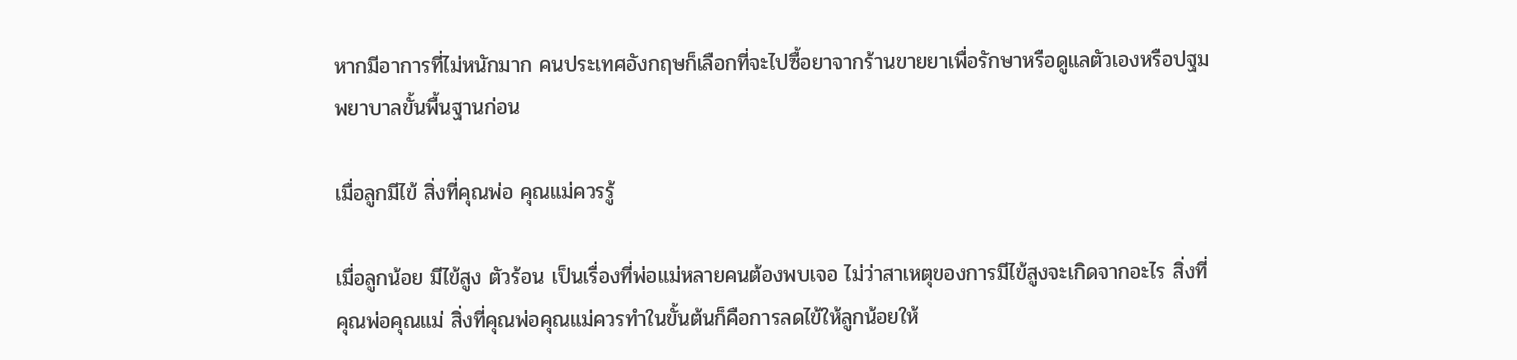หากมีอาการที่ไม่หนักมาก คนประเทศอังกฤษก็เลือกที่จะไปซื้อยาจากร้านขายยาเพื่อรักษาหรือดูแลตัวเองหรือปฐมพยาบาลขั้นพื้นฐานก่อน

เมื่อลูกมีไข้ สิ่งที่คุณพ่อ คุณแม่ควรรู้

เมื่อลูกน้อย มีไข้สูง ตัวร้อน เป็นเรื่องที่พ่อแม่หลายคนต้องพบเจอ ไม่ว่าสาเหตุของการมีไข้สูงจะเกิดจากอะไร สิ่งที่คุณพ่อคุณแม่ สิ่งที่คุณพ่อคุณแม่ควรทำในขั้นต้นก็คือการลดไข้ให้ลูกน้อยให้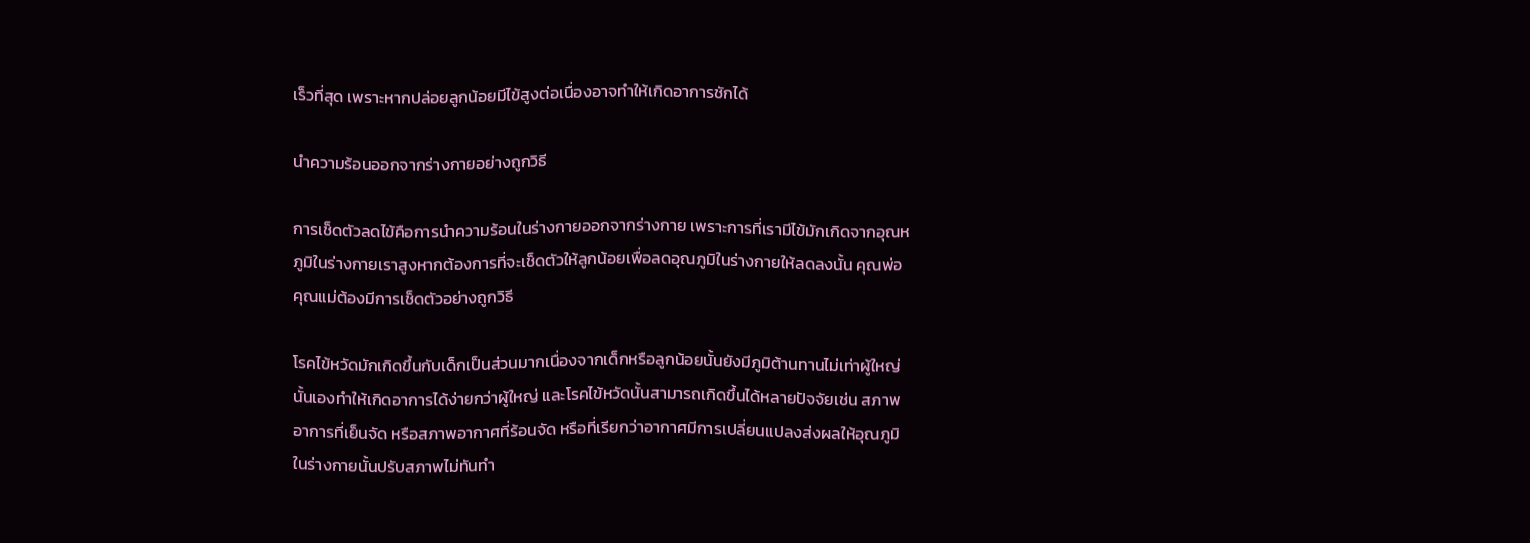เร็วที่สุด เพราะหากปล่อยลูกน้อยมีไข้สูงต่อเนื่องอาจทำให้เกิดอาการชักได้

นำความร้อนออกจากร่างกายอย่างถูกวิธี

การเช็ดตัวลดไข้คือการนำความร้อนในร่างกายออกจากร่างกาย เพราะการที่เรามีไข้มักเกิดจากอุณหภูมิในร่างกายเราสูงหากต้องการที่จะเช็ดตัวให้ลูกน้อยเพื่อลดอุณภูมิในร่างกายให้ลดลงนั้น คุณพ่อคุณแม่ต้องมีการเช็ดตัวอย่างถูกวิธี

โรคไข้หวัดมักเกิดขึ้นกับเด็กเป็นส่วนมากเนื่องจากเด็กหรือลูกน้อยนั้นยังมีภูมิต้านทานไม่เท่าผู้ใหญ่นั้นเองทำให้เกิดอาการได้ง่ายกว่าผู้ใหญ่ และโรคไข้หวัดนั้นสามารถเกิดขึ้นได้หลายปัจจัยเช่น สภาพอาการที่เย็นจัด หรือสภาพอากาศที่ร้อนจัด หรือที่เรียกว่าอากาศมีการเปลี่ยนแปลงส่งผลให้อุณภูมิในร่างกายนั้นปรับสภาพไม่ทันทำ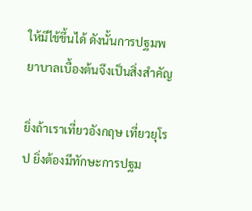ให้มีไข้ขึ้นได้ ดังนั้นการปฐมพยาบาลเบื้องต้นจึงเป็นสิ่งสำคัญ

ยิ่งถ้าเราเที่ยวอังกฤษ เที่ยวยุโรป ยิ่งต้องมีทักษะการปฐม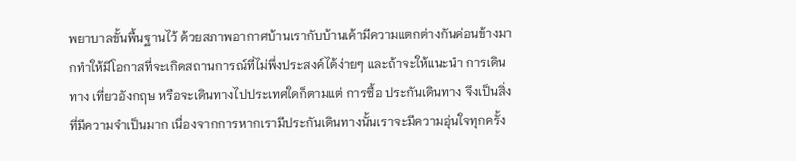พยาบาลขั้นพื้นฐานไว้ ด้วยสภาพอากาศบ้านเรากับบ้านเค้ามีความแตกต่างกันค่อนข้างมากทำให้มีโอกาสที่จะเกิดสถานการณ์ที่ไม่พึ่งประสงค์ได้ง่ายๆ และถ้าจะให้แนะนำ การเดินทาง เที่ยวอังกฤษ หรือจะเดินทางไปประเทศใดก็ตามแต่ การซื้อ ประกันเดินทาง จึงเป็นสิ่งที่มีความจำเป็นมาก เนื่องจากการหากเรามีประกันเดินทางนั้นเราจะมีความอุ่นใจทุกครั้ง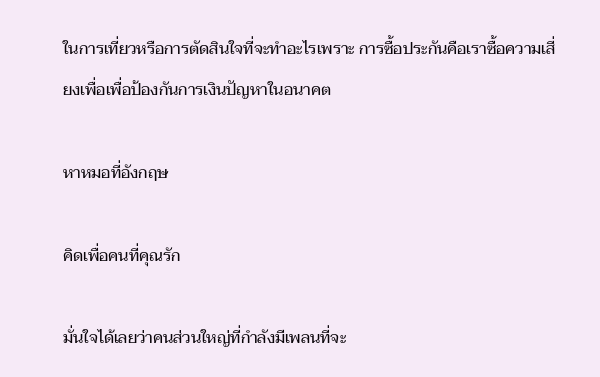ในการเที่ยวหรือการตัดสินใจที่จะทำอะไรเพราะ การซื้อประกันคือเราซื้อความเสี่ยงเพื่อเพื่อป้องกันการเงินปัญหาในอนาคต

หาหมอที่อังกฤษ

คิดเพื่อคนที่คุณรัก

มั่นใจได้เลยว่าคนส่วนใหญ่ที่กำลังมีเพลนที่จะ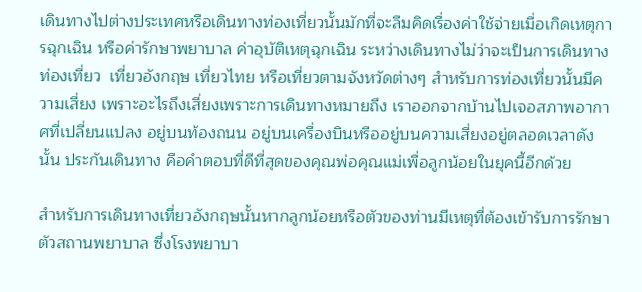เดินทางไปต่างประเทศหรือเดินทางท่องเที่ยวนั้นมักที่จะลืมคิดเรื่องค่าใช้จ่ายเมื่อเกิดเหตุการฉุกเฉิน หรือค่ารักษาพยาบาล ค่าอุบัติเหตุฉุกเฉิน ระหว่างเดินทางไม่ว่าจะเป็นการเดินทางท่องเที่ยว  เที่ยวอังกฤษ เที่ยวไทย หรือเที่ยวตามจังหวัดต่างๆ สำหรับการท่องเที่ยวนั้นมีความเสี่ยง เพราะอะไรถึงเสี่ยงเพราะการเดินทางหมายถึง เราออกจากบ้านไปเจอสภาพอากาศที่เปลี่ยนแปลง อยู่บนท้องถนน อยู่บนเครื่องบินหรืออยู่บนความเสี่ยงอยู่ตลอดเวลาดังนั้น ประกันเดินทาง คือคำตอบที่ดีที่สุดของคุณพ่อคุณแม่เพื่อลูกน้อยในยุคนี้อีกด้วย

สำหรับการเดินทางเที่ยวอังกฤษนั้นหากลูกน้อยหรือตัวของท่านมีเหตุที่ต้องเข้ารับการรักษาตัวสถานพยาบาล ซึ่งโรงพยาบา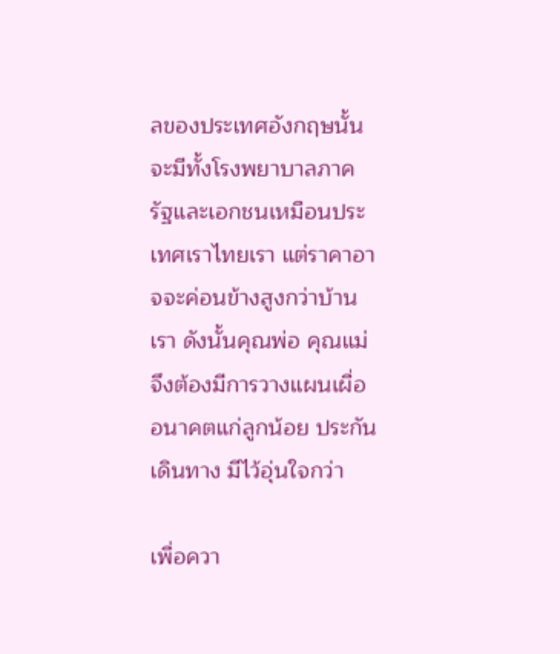ลของประเทศอังกฤษนั้นจะมีทั้งโรงพยาบาลภาครัฐและเอกชนเหมือนประเทศเราไทยเรา แต่ราคาอาจจะค่อนข้างสูงกว่าบ้านเรา ดังนั้นคุณพ่อ คุณแม่จึงต้องมีการวางแผนเผื่ออนาคตแก่ลูกน้อย ประกันเดินทาง มีไว้อุ่นใจกว่า

เพื่อควา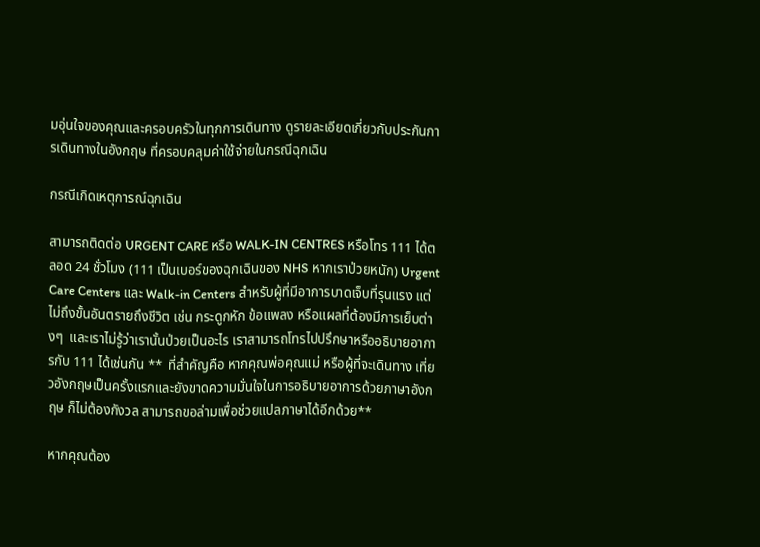มอุ่นใจของคุณและครอบครัวในทุกการเดินทาง ดูรายละเอียดเกี่ยวกับประกันการเดินทางในอังกฤษ ที่ครอบคลุมค่าใช้จ่ายในกรณีฉุกเฉิน

กรณีเกิดเหตุการณ์ฉุกเฉิน

สามารถติดต่อ URGENT CARE หรือ WALK-IN CENTRES หรือโทร 111 ได้ตลอด 24 ชั่วโมง (111 เป็นเบอร์ของฉุกเฉินของ NHS หากเราป่วยหนัก) Urgent Care Centers และ Walk-in Centers สำหรับผู้ที่มีอาการบาดเจ็บที่รุนแรง แต่ไม่ถึงขั้นอันตรายถึงชีวิต เช่น กระดูกหัก ข้อแพลง หรือแผลที่ต้องมีการเย็บต่างๆ  และเราไม่รู้ว่าเรานั้นป่วยเป็นอะไร เราสามารถโทรไปปรึกษาหรืออธิบายอาการกับ 111 ได้เช่นกัน **  ที่สำคัญคือ หากคุณพ่อคุณแม่ หรือผู้ที่จะเดินทาง เที่ยวอังกฤษเป็นครั้งแรกและยังขาดความมั่นใจในการอธิบายอาการด้วยภาษาอังกฤษ ก็ไม่ต้องกังวล สามารถขอล่ามเพื่อช่วยแปลภาษาได้อีกด้วย**

หากคุณต้อง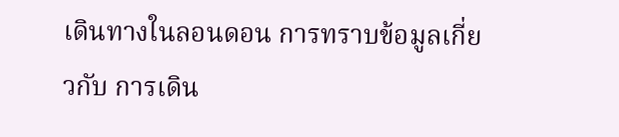เดินทางในลอนดอน การทราบข้อมูลเกี่ยวกับ การเดิน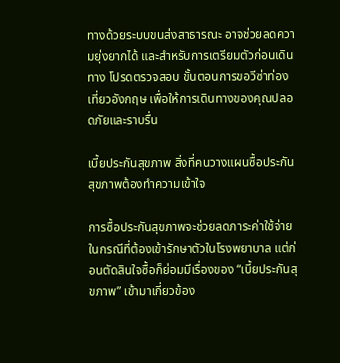ทางด้วยระบบขนส่งสาธารณะ อาจช่วยลดความยุ่งยากได้ และสำหรับการเตรียมตัวก่อนเดินทาง โปรดตรวจสอบ ขั้นตอนการขอวีซ่าท่องเที่ยวอังกฤษ เพื่อให้การเดินทางของคุณปลอดภัยและราบรื่น

เบี้ยประกันสุขภาพ สิ่งที่คนวางแผนซื้อประกันสุขภาพต้องทำความเข้าใจ

การซื้อประกันสุขภาพจะช่วยลดภาระค่าใช้จ่ายในกรณีที่ต้องเข้ารักษาตัวในโรงพยาบาล แต่ก่อนตัดสินใจซื้อก็ย่อมมีเรื่องของ “เบี้ยประกันสุขภาพ” เข้ามาเกี่ยวข้อง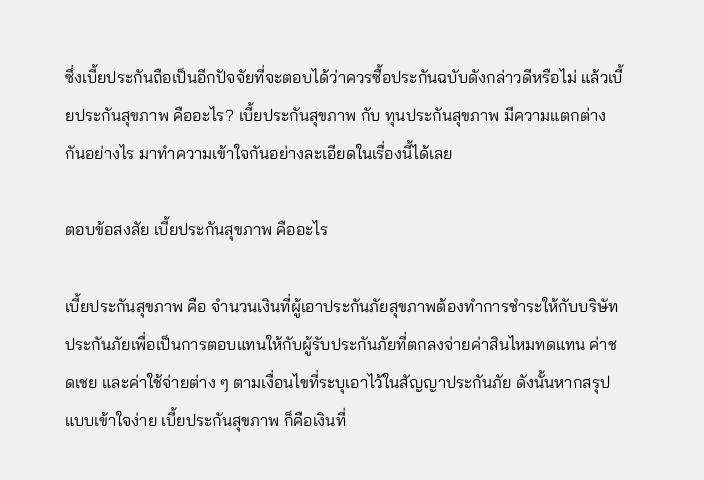ซึ่งเบี้ยประกันถือเป็นอีกปัจจัยที่จะตอบได้ว่าควรซื้อประกันฉบับดังกล่าวดีหรือไม่ แล้วเบี้ยประกันสุขภาพ คืออะไร? เบี้ยประกันสุขภาพ กับ ทุนประกันสุขภาพ มีความแตกต่างกันอย่างไร มาทำความเข้าใจกันอย่างละเอียดในเรื่องนี้ได้เลย

ตอบข้อสงสัย เบี้ยประกันสุขภาพ คืออะไร

เบี้ยประกันสุขภาพ คือ จำนวนเงินที่ผู้เอาประกันภัยสุขภาพต้องทำการชำระให้กับบริษัทประกันภัยเพื่อเป็นการตอบแทนให้กับผู้รับประกันภัยที่ตกลงจ่ายค่าสินไหมทดแทน ค่าชดเชย และค่าใช้จ่ายต่าง ๆ ตามเงื่อนไขที่ระบุเอาไว้ในสัญญาประกันภัย ดังนั้นหากสรุปแบบเข้าใจง่าย เบี้ยประกันสุขภาพ ก็คือเงินที่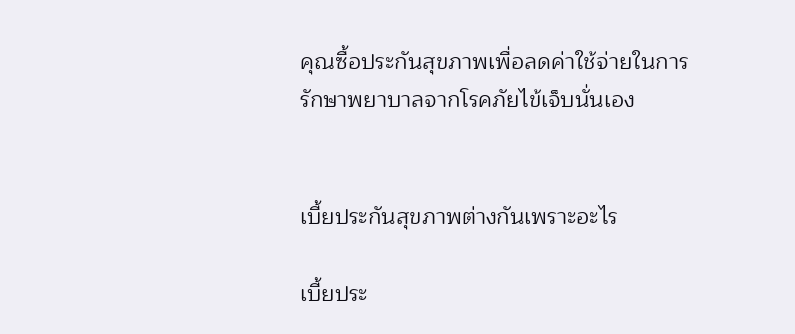คุณซื้อประกันสุขภาพเพื่อลดค่าใช้จ่ายในการรักษาพยาบาลจากโรคภัยไข้เจ็บนั่นเอง


เบี้ยประกันสุขภาพต่างกันเพราะอะไร

เบี้ยประ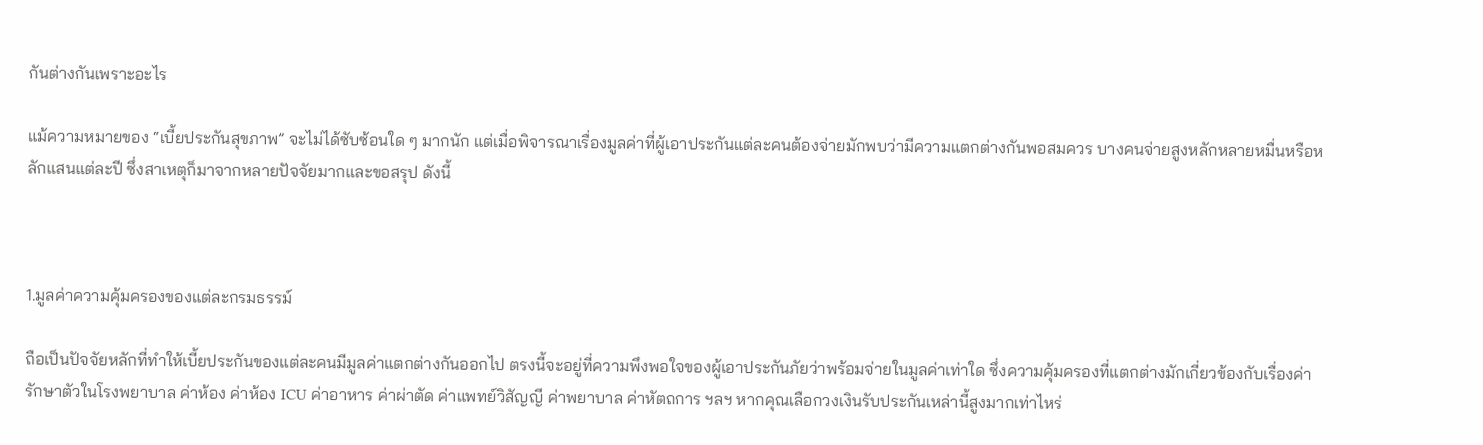กันต่างกันเพราะอะไร

แม้ความหมายของ “เบี้ยประกันสุขภาพ” จะไม่ได้ซับซ้อนใด ๆ มากนัก แต่เมื่อพิจารณาเรื่องมูลค่าที่ผู้เอาประกันแต่ละคนต้องจ่ายมักพบว่ามีความแตกต่างกันพอสมควร บางคนจ่ายสูงหลักหลายหมื่นหรือหลักแสนแต่ละปี ซึ่งสาเหตุก็มาจากหลายปัจจัยมากและขอสรุป ดังนี้



1.มูลค่าความคุ้มครองของแต่ละกรมธรรม์

ถือเป็นปัจจัยหลักที่ทำให้เบี้ยประกันของแต่ละคนมีมูลค่าแตกต่างกันออกไป ตรงนี้จะอยู่ที่ความพึงพอใจของผู้เอาประกันภัยว่าพร้อมจ่ายในมูลค่าเท่าใด ซึ่งความคุ้มครองที่แตกต่างมักเกี่ยวข้องกับเรื่องค่ารักษาตัวในโรงพยาบาล ค่าห้อง ค่าห้อง ICU ค่าอาหาร ค่าผ่าตัด ค่าแพทย์วิสัญญี ค่าพยาบาล ค่าหัตถการ ฯลฯ หากคุณเลือกวงเงินรับประกันเหล่านี้สูงมากเท่าไหร่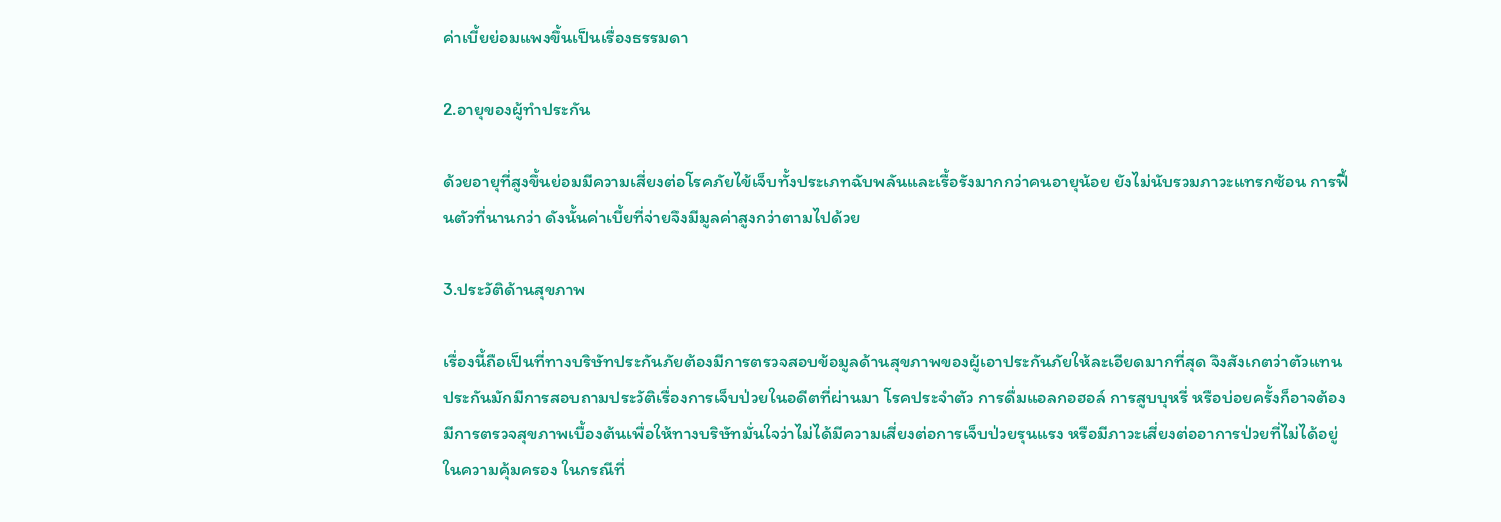ค่าเบี้ยย่อมแพงขึ้นเป็นเรื่องธรรมดา

2.อายุของผู้ทำประกัน

ด้วยอายุที่สูงขึ้นย่อมมีความเสี่ยงต่อโรคภัยไข้เจ็บทั้งประเภทฉับพลันและเรื้อรังมากกว่าคนอายุน้อย ยังไม่นับรวมภาวะแทรกซ้อน การฟื้นตัวที่นานกว่า ดังนั้นค่าเบี้ยที่จ่ายจึงมีมูลค่าสูงกว่าตามไปด้วย

3.ประวัติด้านสุขภาพ

เรื่องนี้ถือเป็นที่ทางบริษัทประกันภัยต้องมีการตรวจสอบข้อมูลด้านสุขภาพของผู้เอาประกันภัยให้ละเอียดมากที่สุด จึงสังเกตว่าตัวแทนประกันมักมีการสอบถามประวัติเรื่องการเจ็บป่วยในอดีตที่ผ่านมา โรคประจำตัว การดื่มแอลกอฮอล์ การสูบบุหรี่ หรือบ่อยครั้งก็อาจต้องมีการตรวจสุขภาพเบื้องต้นเพื่อให้ทางบริษัทมั่นใจว่าไม่ได้มีความเสี่ยงต่อการเจ็บป่วยรุนแรง หรือมีภาวะเสี่ยงต่ออาการป่วยที่ไม่ได้อยู่ในความคุ้มครอง ในกรณีที่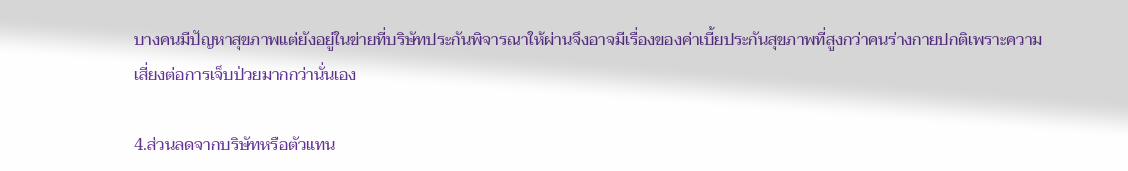บางคนมีปัญหาสุขภาพแต่ยังอยู่ในข่ายที่บริษัทประกันพิจารณาให้ผ่านจึงอาจมีเรื่องของค่าเบี้ยประกันสุขภาพที่สูงกว่าคนร่างกายปกติเพราะความเสี่ยงต่อการเจ็บป่วยมากกว่านั่นเอง

4.ส่วนลดจากบริษัทหรือตัวแทน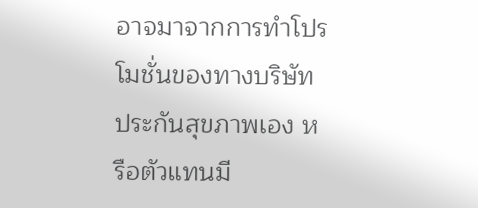อาจมาจากการทำโปรโมชั่นของทางบริษัทประกันสุขภาพเอง หรือตัวแทนมี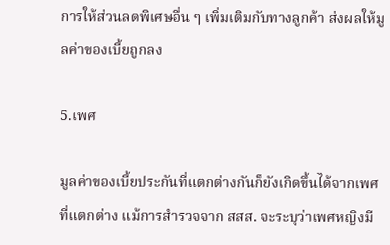การให้ส่วนลดพิเศษอื่น ๆ เพิ่มเติมกับทางลูกค้า ส่งผลให้มูลค่าของเบี้ยถูกลง

5.เพศ

มูลค่าของเบี้ยประกันที่แตกต่างกันก็ยังเกิดขึ้นได้จากเพศที่แตกต่าง แม้การสำรวจจาก สสส. จะระบุว่าเพศหญิงมี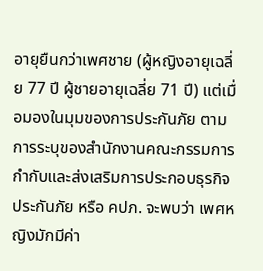อายุยืนกว่าเพศชาย (ผู้หญิงอายุเฉลี่ย 77 ปี ผู้ชายอายุเฉลี่ย 71 ปี) แต่เมื่อมองในมุมของการประกันภัย ตามการระบุของสำนักงานคณะกรรมการกำกับและส่งเสริมการประกอบธุรกิจประกันภัย หรือ คปภ. จะพบว่า เพศหญิงมักมีค่า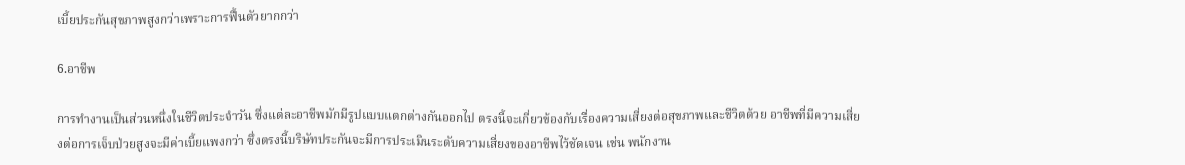เบี้ยประกันสุขภาพสูงกว่าเพราะการฟื้นตัวยากกว่า

6.อาชีพ

การทำงานเป็นส่วนหนึ่งในชีวิตประจำวัน ซึ่งแต่ละอาชีพมักมีรูปแบบแตกต่างกันออกไป ตรงนี้จะเกี่ยวข้องกับเรื่องความเสี่ยงต่อสุขภาพและชีวิตด้วย อาชีพที่มีความเสี่ยงต่อการเจ็บป่วยสูงจะมีค่าเบี้ยแพงกว่า ซึ่งตรงนี้บริษัทประกันจะมีการประเมินระดับความเสี่ยงของอาชีพไว้ชัดเจน เช่น พนักงาน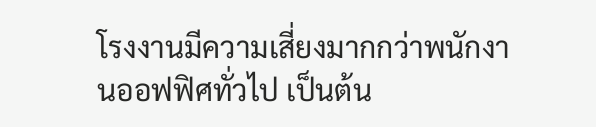โรงงานมีความเสี่ยงมากกว่าพนักงานออฟฟิศทั่วไป เป็นต้น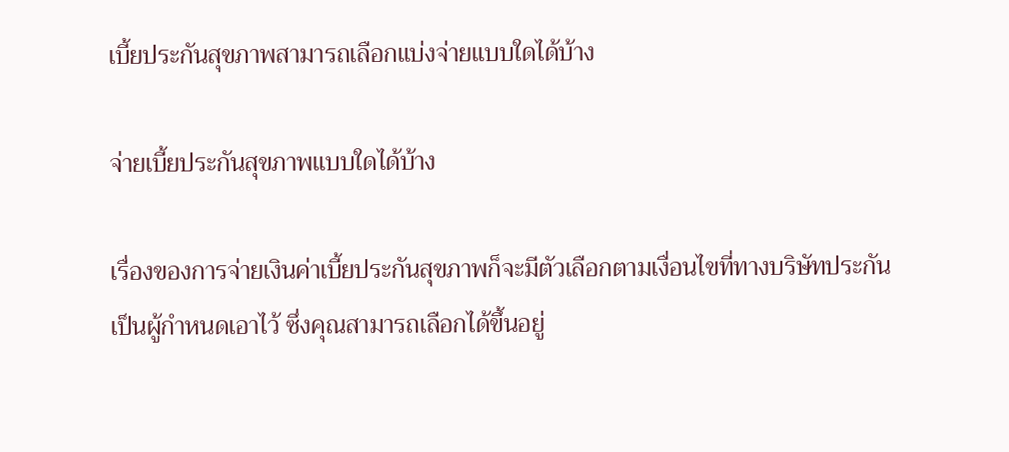เบี้ยประกันสุขภาพสามารถเลือกแบ่งจ่ายแบบใดได้บ้าง

จ่ายเบี้ยประกันสุขภาพแบบใดได้บ้าง

เรื่องของการจ่ายเงินค่าเบี้ยประกันสุขภาพก็จะมีตัวเลือกตามเงื่อนไขที่ทางบริษัทประกันเป็นผู้กำหนดเอาไว้ ซึ่งคุณสามารถเลือกได้ขึ้นอยู่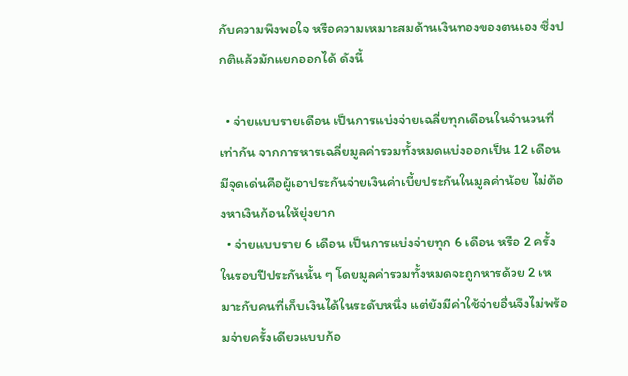กับความพึงพอใจ หรือความเหมาะสมด้านเงินทองของตนเอง ซึ่งปกติแล้วมักแยกออกได้ ดังนี้

  • จ่ายแบบรายเดือน เป็นการแบ่งจ่ายเฉลี่ยทุกเดือนในจำนวนที่เท่ากัน จากการหารเฉลี่ยมูลค่ารวมทั้งหมดแบ่งออกเป็น 12 เดือน มีจุดเด่นคือผู้เอาประกันจ่ายเงินค่าเบี้ยประกันในมูลค่าน้อย ไม่ต้องหาเงินก้อนให้ยุ่งยาก
  • จ่ายแบบราย 6 เดือน เป็นการแบ่งจ่ายทุก 6 เดือน หรือ 2 ครั้ง ในรอบปีประกันนั้น ๆ โดยมูลค่ารวมทั้งหมดจะถูกหารด้วย 2 เหมาะกับคนที่เก็บเงินได้ในระดับหนึ่ง แต่ยังมีค่าใช้จ่ายอื่นจึงไม่พร้อมจ่ายครั้งเดียวแบบก้อ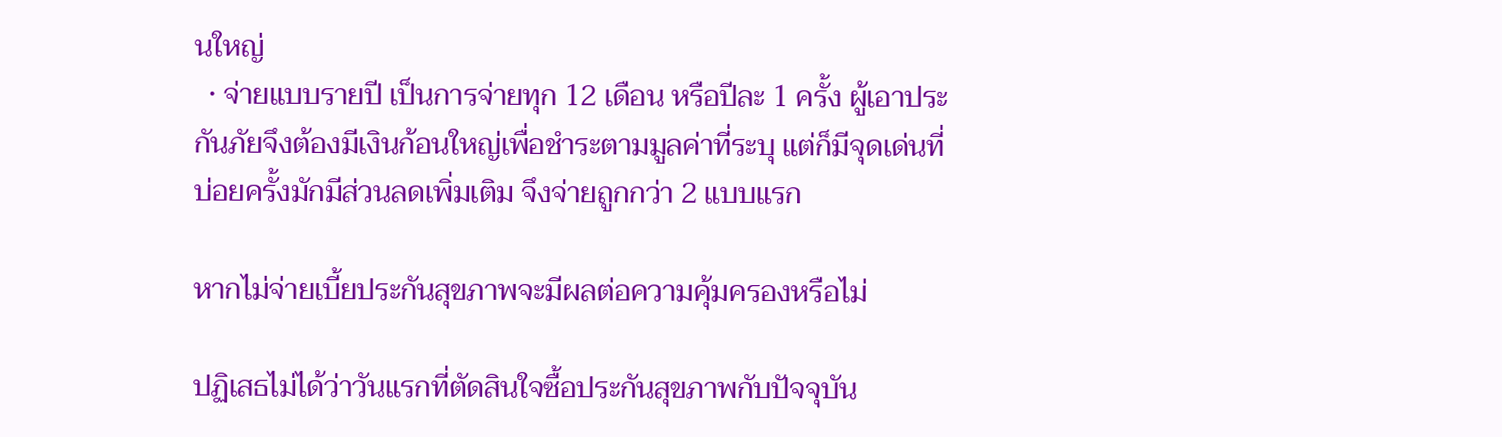นใหญ่
  • จ่ายแบบรายปี เป็นการจ่ายทุก 12 เดือน หรือปีละ 1 ครั้ง ผู้เอาประกันภัยจึงต้องมีเงินก้อนใหญ่เพื่อชำระตามมูลค่าที่ระบุ แต่ก็มีจุดเด่นที่บ่อยครั้งมักมีส่วนลดเพิ่มเติม จึงจ่ายถูกกว่า 2 แบบแรก

หากไม่จ่ายเบี้ยประกันสุขภาพจะมีผลต่อความคุ้มครองหรือไม่

ปฏิเสธไม่ได้ว่าวันแรกที่ตัดสินใจซื้อประกันสุขภาพกับปัจจุบัน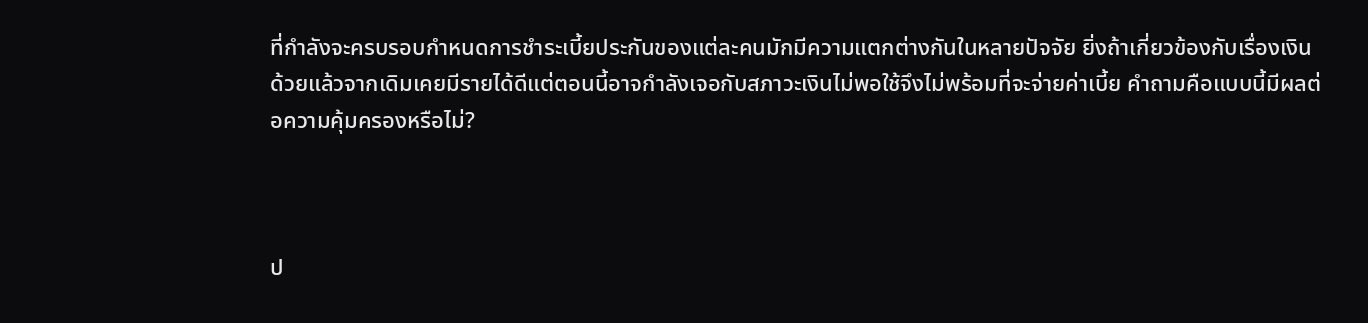ที่กำลังจะครบรอบกำหนดการชำระเบี้ยประกันของแต่ละคนมักมีความแตกต่างกันในหลายปัจจัย ยิ่งถ้าเกี่ยวข้องกับเรื่องเงินด้วยแล้วจากเดิมเคยมีรายได้ดีแต่ตอนนี้อาจกำลังเจอกับสภาวะเงินไม่พอใช้จึงไม่พร้อมที่จะจ่ายค่าเบี้ย คำถามคือแบบนี้มีผลต่อความคุ้มครองหรือไม่?



ป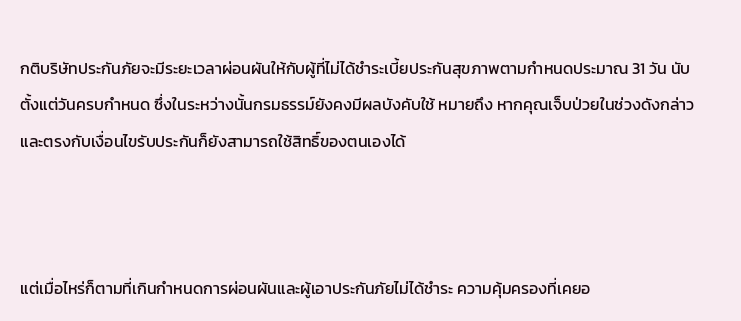กติบริษัทประกันภัยจะมีระยะเวลาผ่อนผันให้กับผู้ที่ไม่ได้ชำระเบี้ยประกันสุขภาพตามกำหนดประมาณ 31 วัน นับตั้งแต่วันครบกำหนด ซึ่งในระหว่างนั้นกรมธรรม์ยังคงมีผลบังคับใช้ หมายถึง หากคุณเจ็บป่วยในช่วงดังกล่าวและตรงกับเงื่อนไขรับประกันก็ยังสามารถใช้สิทธิ์ของตนเองได้



แต่เมื่อไหร่ก็ตามที่เกินกำหนดการผ่อนผันและผู้เอาประกันภัยไม่ได้ชำระ ความคุ้มครองที่เคยอ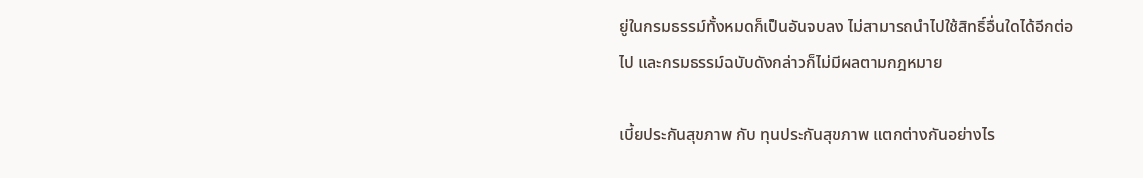ยู่ในกรมธรรม์ทั้งหมดก็เป็นอันจบลง ไม่สามารถนำไปใช้สิทธิ์อื่นใดได้อีกต่อไป และกรมธรรม์ฉบับดังกล่าวก็ไม่มีผลตามกฎหมาย

เบี้ยประกันสุขภาพ กับ ทุนประกันสุขภาพ แตกต่างกันอย่างไร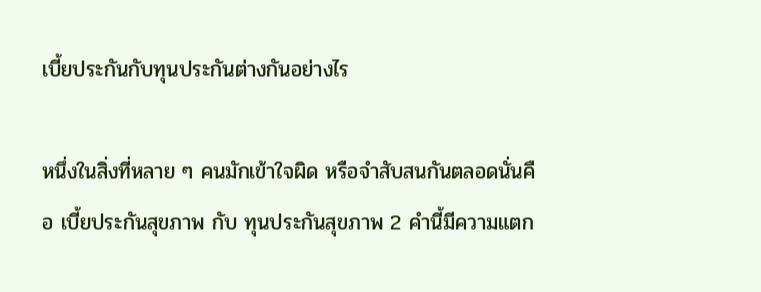เบี้ยประกันกับทุนประกันต่างกันอย่างไร

หนึ่งในสิ่งที่หลาย ๆ คนมักเข้าใจผิด หรือจำสับสนกันตลอดนั่นคือ เบี้ยประกันสุขภาพ กับ ทุนประกันสุขภาพ 2 คำนี้มีความแตก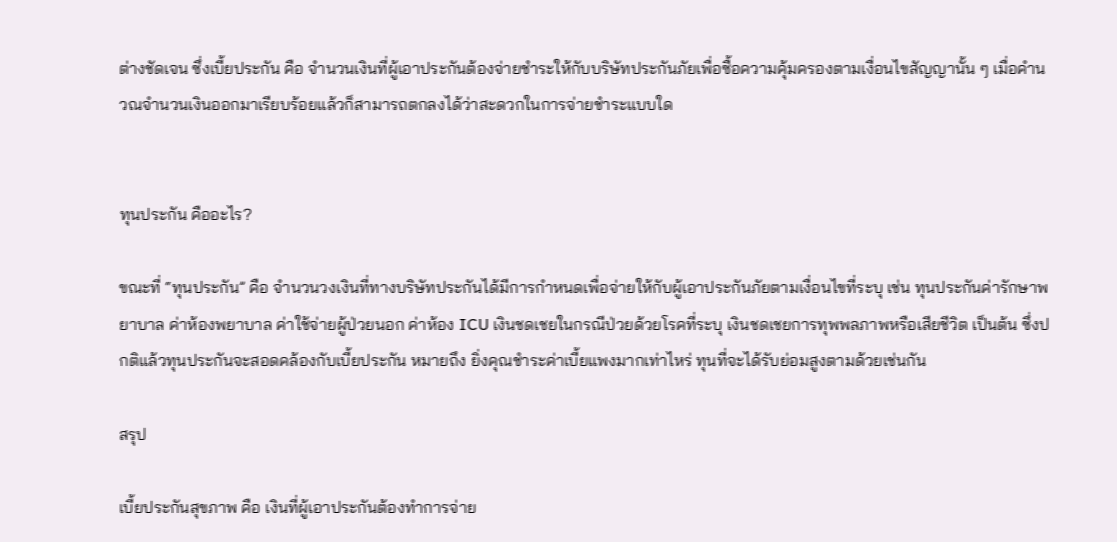ต่างชัดเจน ซึ่งเบี้ยประกัน คือ จำนวนเงินที่ผู้เอาประกันต้องจ่ายชำระให้กับบริษัทประกันภัยเพื่อซื้อความคุ้มครองตามเงื่อนไขสัญญานั้น ๆ เมื่อคำนวณจำนวนเงินออกมาเรียบร้อยแล้วก็สามารถตกลงได้ว่าสะดวกในการจ่ายชำระแบบใด


ทุนประกัน คืออะไร?

ขณะที่ “ทุนประกัน” คือ จำนวนวงเงินที่ทางบริษัทประกันได้มีการกำหนดเพื่อจ่ายให้กับผู้เอาประกันภัยตามเงื่อนไขที่ระบุ เช่น ทุนประกันค่ารักษาพยาบาล ค่าห้องพยาบาล ค่าใช้จ่ายผู้ป่วยนอก ค่าห้อง ICU เงินชดเชยในกรณีป่วยด้วยโรคที่ระบุ เงินชดเชยการทุพพลภาพหรือเสียชีวิต เป็นต้น ซึ่งปกติแล้วทุนประกันจะสอดคล้องกับเบี้ยประกัน หมายถึง ยิ่งคุณชำระค่าเบี้ยแพงมากเท่าไหร่ ทุนที่จะได้รับย่อมสูงตามด้วยเช่นกัน

สรุป

เบี้ยประกันสุขภาพ คือ เงินที่ผู้เอาประกันต้องทำการจ่าย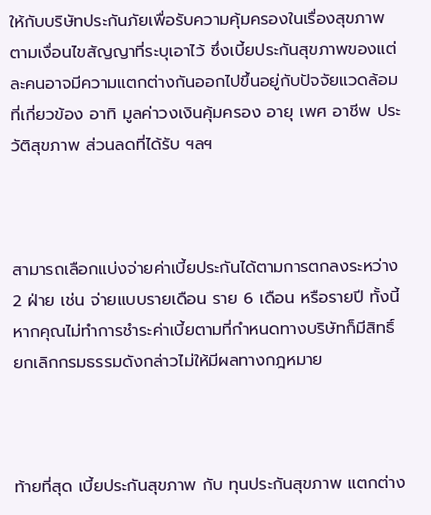ให้กับบริษัทประกันภัยเพื่อรับความคุ้มครองในเรื่องสุขภาพตามเงื่อนไขสัญญาที่ระบุเอาไว้ ซึ่งเบี้ยประกันสุขภาพของแต่ละคนอาจมีความแตกต่างกันออกไปขึ้นอยู่กับปัจจัยแวดล้อมที่เกี่ยวข้อง อาทิ มูลค่าวงเงินคุ้มครอง อายุ เพศ อาชีพ ประวัติสุขภาพ ส่วนลดที่ได้รับ ฯลฯ



สามารถเลือกแบ่งจ่ายค่าเบี้ยประกันได้ตามการตกลงระหว่าง 2 ฝ่าย เช่น จ่ายแบบรายเดือน ราย 6 เดือน หรือรายปี ทั้งนี้หากคุณไม่ทำการชำระค่าเบี้ยตามที่กำหนดทางบริษัทก็มีสิทธิ์ยกเลิกกรมธรรมดังกล่าวไม่ให้มีผลทางกฎหมาย



ท้ายที่สุด เบี้ยประกันสุขภาพ กับ ทุนประกันสุขภาพ แตกต่าง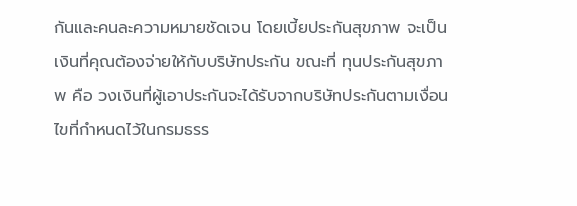กันและคนละความหมายชัดเจน โดยเบี้ยประกันสุขภาพ จะเป็นเงินที่คุณต้องจ่ายให้กับบริษัทประกัน ขณะที่ ทุนประกันสุขภาพ คือ วงเงินที่ผู้เอาประกันจะได้รับจากบริษัทประกันตามเงื่อนไขที่กำหนดไว้ในกรมธรร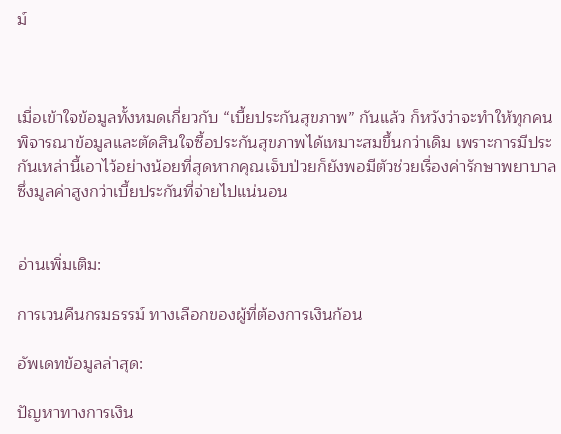ม์



เมื่อเข้าใจข้อมูลทั้งหมดเกี่ยวกับ “เบี้ยประกันสุขภาพ” กันแล้ว ก็หวังว่าจะทำให้ทุกคนพิจารณาข้อมูลและตัดสินใจซื้อประกันสุขภาพได้เหมาะสมขึ้นกว่าเดิม เพราะการมีประกันเหล่านี้เอาไว้อย่างน้อยที่สุดหากคุณเจ็บป่วยก็ยังพอมีตัวช่วยเรื่องค่ารักษาพยาบาลซึ่งมูลค่าสูงกว่าเบี้ยประกันที่จ่ายไปแน่นอน


อ่านเพิ่มเติม:

การเวนคืนกรมธรรม์ ทางเลือกของผู้ที่ต้องการเงินก้อน

อัพเดทข้อมูลล่าสุด:

ปัญหาทางการเงิน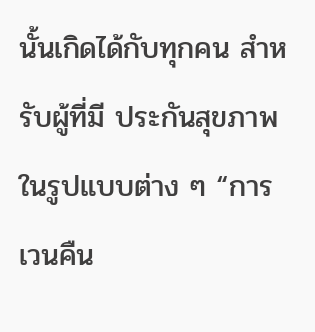นั้นเกิดได้กับทุกคน สำหรับผู้ที่มี ประกันสุขภาพ ในรูปแบบต่าง ๆ “การเวนคืน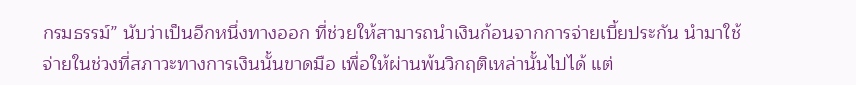กรมธรรม์” นับว่าเป็นอีกหนึ่งทางออก ที่ช่วยให้สามารถนำเงินก้อนจากการจ่ายเบี้ยประกัน นำมาใช้จ่ายในช่วงที่สภาวะทางการเงินนั้นขาดมือ เพื่อให้ผ่านพ้นวิกฤติเหล่านั้นไปได้ แต่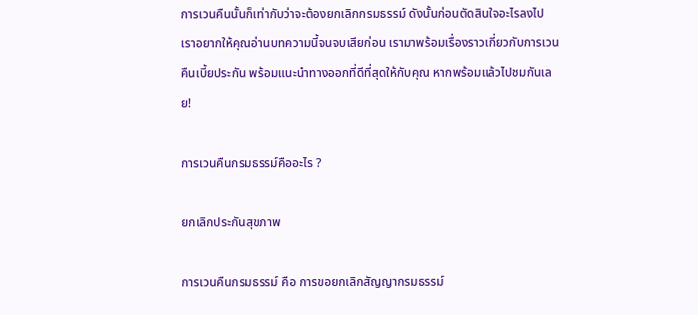การเวนคืนนั้นก็เท่ากับว่าจะต้องยกเลิกกรมธรรม์ ดังนั้นก่อนตัดสินใจอะไรลงไป เราอยากให้คุณอ่านบทความนี้จนจบเสียก่อน เรามาพร้อมเรื่องราวเกี่ยวกับการเวนคืนเบี้ยประกัน พร้อมแนะนำทางออกที่ดีที่สุดให้กับคุณ หากพร้อมแล้วไปชมกันเลย!

การเวนคืนกรมธรรม์คืออะไร ?

ยกเลิกประกันสุขภาพ

การเวนคืนกรมธรรม์ คือ การขอยกเลิกสัญญากรมธรรม์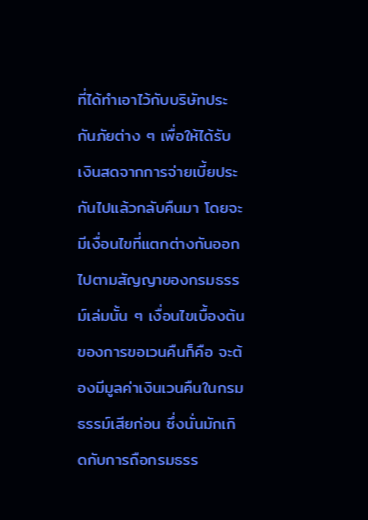ที่ได้ทำเอาไว้กับบริษัทประกันภัยต่าง ๆ เพื่อให้ได้รับเงินสดจากการจ่ายเบี้ยประกันไปแล้วกลับคืนมา โดยจะมีเงื่อนไขที่แตกต่างกันออกไปตามสัญญาของกรมธรรม์เล่มนั้น ๆ เงื่อนไขเบื้องต้นของการขอเวนคืนก็คือ จะต้องมีมูลค่าเงินเวนคืนในกรมธรรม์เสียก่อน ซึ่งนั่นมักเกิดกับการถือกรมธรร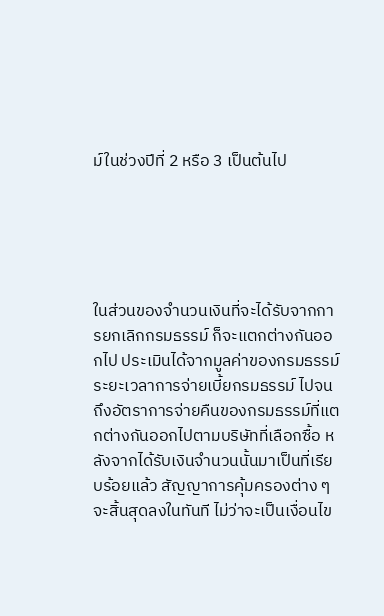ม์ในช่วงปีที่ 2 หรือ 3 เป็นต้นไป





ในส่วนของจำนวนเงินที่จะได้รับจากการยกเลิกกรมธรรม์ ก็จะแตกต่างกันออกไป ประเมินได้จากมูลค่าของกรมธรรม์ ระยะเวลาการจ่ายเบี้ยกรมธรรม์ ไปจนถึงอัตราการจ่ายคืนของกรมธรรม์ที่แตกต่างกันออกไปตามบริษัทที่เลือกซื้อ หลังจากได้รับเงินจำนวนนั้นมาเป็นที่เรียบร้อยแล้ว สัญญาการคุ้มครองต่าง ๆ จะสิ้นสุดลงในทันที ไม่ว่าจะเป็นเงื่อนไข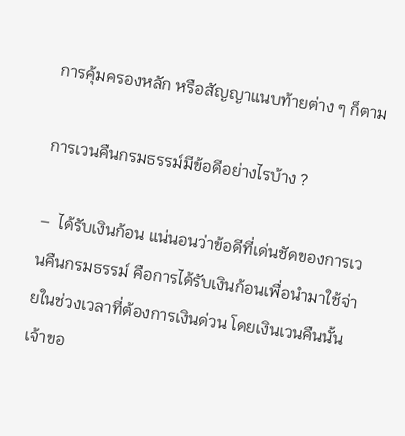การคุ้มครองหลัก หรือสัญญาแนบท้ายต่าง ๆ ก็ตาม

การเวนคืนกรมธรรม์มีข้อดีอย่างไรบ้าง ?

–  ได้รับเงินก้อน แน่นอนว่าข้อดีที่เด่นชัดของการเวนคืนกรมธรรม์ คือการได้รับเงินก้อนเพื่อนำมาใช้จ่ายในช่วงเวลาที่ต้องการเงินด่วน โดยเงินเวนคืนนั้นเจ้าขอ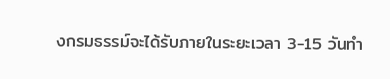งกรมธรรม์จะได้รับภายในระยะเวลา 3-15 วันทำ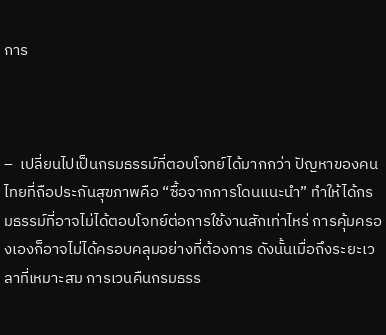การ



–  เปลี่ยนไปเป็นกรมธรรม์ที่ตอบโจทย์ได้มากกว่า ปัญหาของคนไทยที่ถือประกันสุขภาพคือ “ซื้อจากการโดนแนะนำ” ทำให้ได้กรมธรรม์ที่อาจไม่ได้ตอบโจทย์ต่อการใช้งานสักเท่าไหร่ การคุ้มครองเองก็อาจไม่ได้ครอบคลุมอย่างที่ต้องการ ดังนั้นเมื่อถึงระยะเวลาที่เหมาะสม การเวนคืนกรมธรร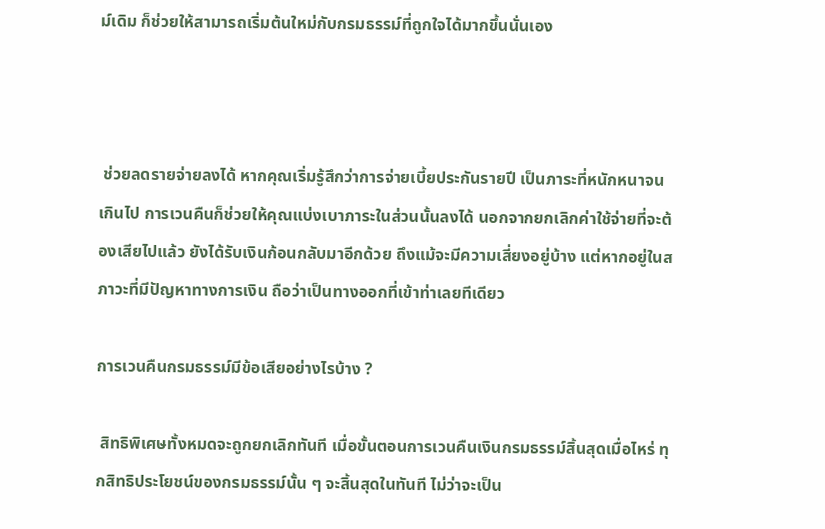ม์เดิม ก็ช่วยให้สามารถเริ่มต้นใหม่กับกรมธรรม์ที่ถูกใจได้มากขึ้นนั่นเอง



 ช่วยลดรายจ่ายลงได้ หากคุณเริ่มรู้สึกว่าการจ่ายเบี้ยประกันรายปี เป็นภาระที่หนักหนาจนเกินไป การเวนคืนก็ช่วยให้คุณแบ่งเบาภาระในส่วนนั้นลงได้ นอกจากยกเลิกค่าใช้จ่ายที่จะต้องเสียไปแล้ว ยังได้รับเงินก้อนกลับมาอีกด้วย ถึงแม้จะมีความเสี่ยงอยู่บ้าง แต่หากอยู่ในสภาวะที่มีปัญหาทางการเงิน ถือว่าเป็นทางออกที่เข้าท่าเลยทีเดียว

การเวนคืนกรมธรรม์มีข้อเสียอย่างไรบ้าง ?

 สิทธิพิเศษทั้งหมดจะถูกยกเลิกทันที เมื่อขั้นตอนการเวนคืนเงินกรมธรรม์สิ้นสุดเมื่อไหร่ ทุกสิทธิประโยชน์ของกรมธรรม์นั้น ๆ จะสิ้นสุดในทันที ไม่ว่าจะเป็น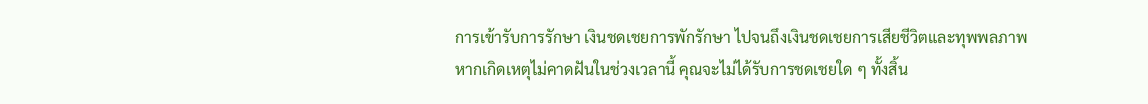การเข้ารับการรักษา เงินชดเชยการพักรักษา ไปจนถึงเงินชดเชยการเสียชีวิตและทุพพลภาพ หากเกิดเหตุไม่คาดฝันในช่วงเวลานี้ คุณจะไม่ได้รับการชดเชยใด ๆ ทั้งสิ้น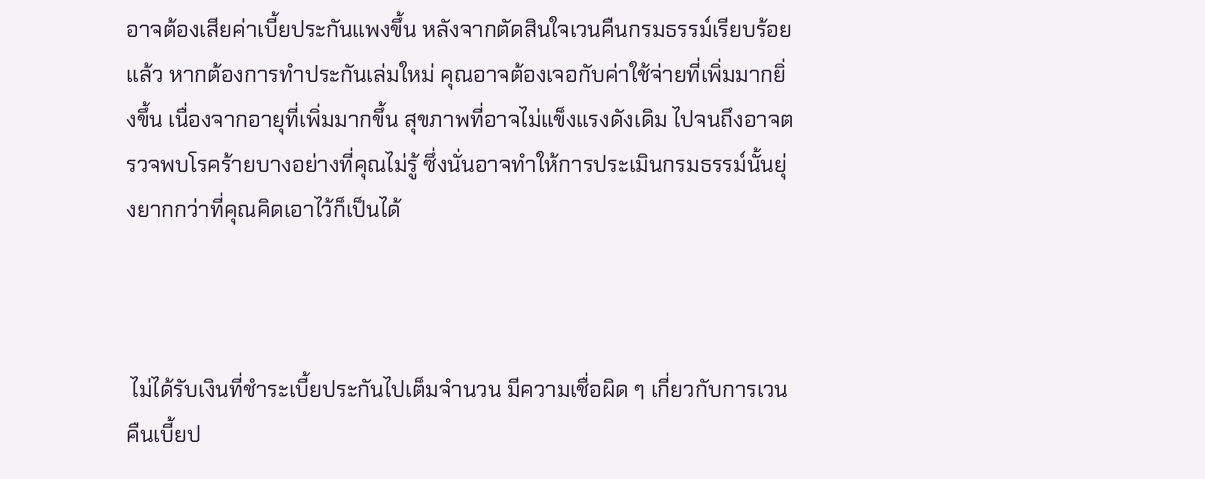อาจต้องเสียค่าเบี้ยประกันแพงขึ้น หลังจากตัดสินใจเวนคืนกรมธรรม์เรียบร้อยแล้ว หากต้องการทำประกันเล่มใหม่ คุณอาจต้องเจอกับค่าใช้จ่ายที่เพิ่มมากยิ่งขึ้น เนื่องจากอายุที่เพิ่มมากขึ้น สุขภาพที่อาจไม่แข็งแรงดังเดิม ไปจนถึงอาจตรวจพบโรคร้ายบางอย่างที่คุณไม่รู้ ซึ่งนั่นอาจทำให้การประเมินกรมธรรม์นั้นยุ่งยากกว่าที่คุณคิดเอาไว้ก็เป็นได้



 ไม่ได้รับเงินที่ชำระเบี้ยประกันไปเต็มจำนวน มีความเชื่อผิด ๆ เกี่ยวกับการเวนคืนเบี้ยป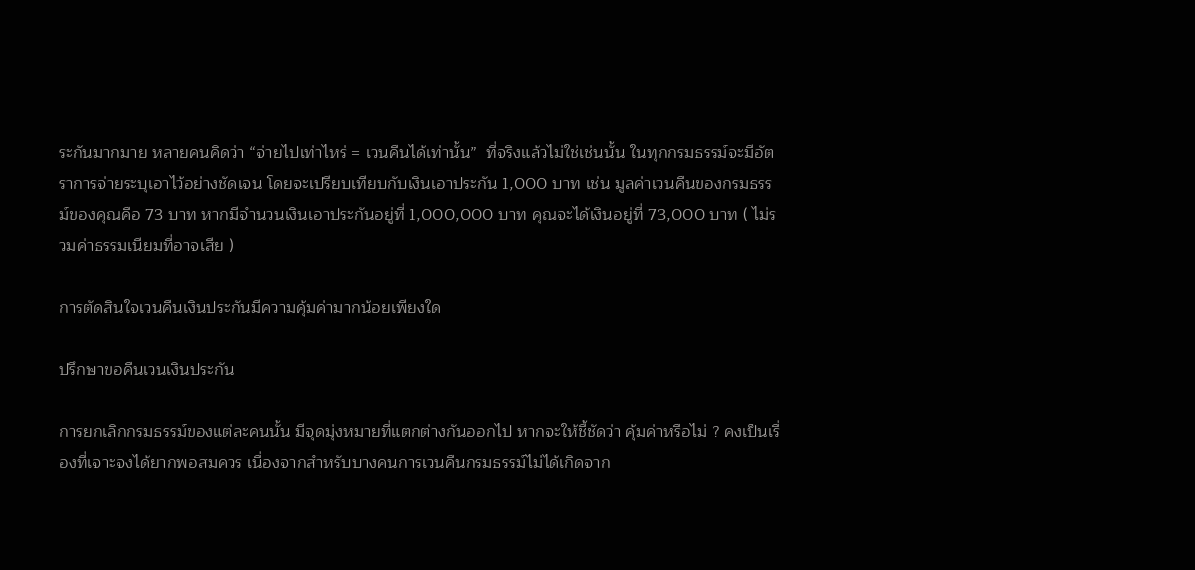ระกันมากมาย หลายคนคิดว่า “จ่ายไปเท่าไหร่ = เวนคืนได้เท่านั้น”  ที่จริงแล้วไม่ใช่เช่นนั้น ในทุกกรมธรรม์จะมีอัตราการจ่ายระบุเอาไว้อย่างชัดเจน โดยจะเปรียบเทียบกับเงินเอาประกัน 1,000 บาท เช่น มูลค่าเวนคืนของกรมธรรม์ของคุณคือ 73 บาท หากมีจำนวนเงินเอาประกันอยู่ที่ 1,000,000 บาท คุณจะได้เงินอยู่ที่ 73,000 บาท ( ไม่รวมค่าธรรมเนียมที่อาจเสีย )

การตัดสินใจเวนคืนเงินประกันมีความคุ้มค่ามากน้อยเพียงใด

ปรึกษาขอคืนเวนเงินประกัน

การยกเลิกกรมธรรม์ของแต่ละคนนั้น มีจุดมุ่งหมายที่แตกต่างกันออกไป หากจะให้ชี้ชัดว่า คุ้มค่าหรือไม่ ? คงเป็นเรื่องที่เจาะจงได้ยากพอสมควร เนื่องจากสำหรับบางคนการเวนคืนกรมธรรม์ไม่ได้เกิดจาก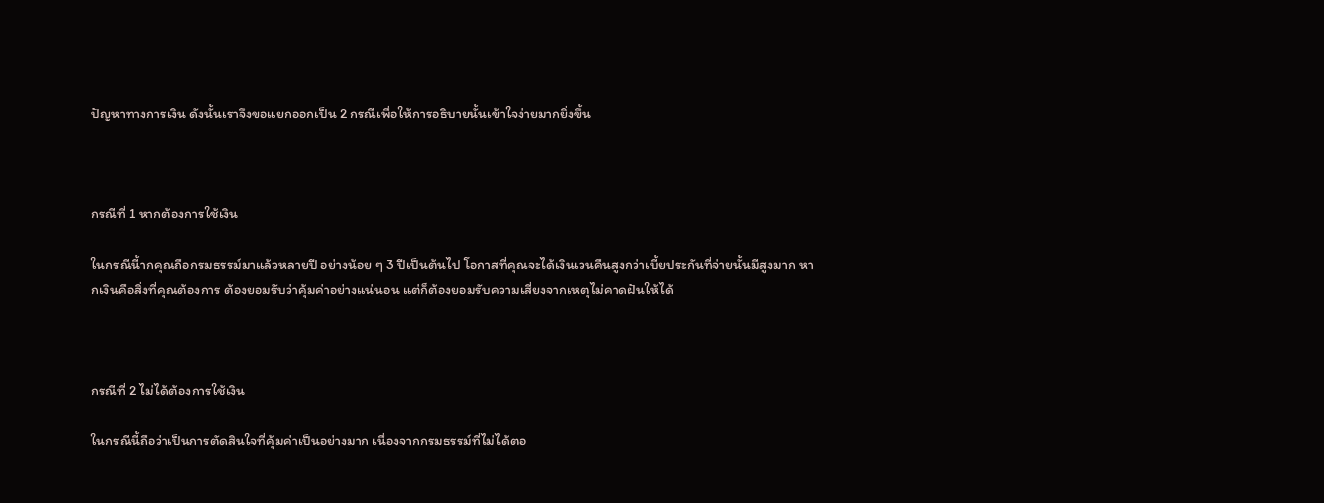ปัญหาทางการเงิน ดังนั้นเราจึงขอแยกออกเป็น 2 กรณีเพื่อให้การอธิบายนั้นเข้าใจง่ายมากยิ่งขึ้น



กรณีที่ 1 หากต้องการใช้เงิน

ในกรณีนี้ากคุณถือกรมธรรม์มาแล้วหลายปี อย่างน้อย ๆ 3 ปีเป็นต้นไป โอกาสที่คุณจะได้เงินเวนคืนสูงกว่าเบี้ยประกันที่จ่ายนั้นมีสูงมาก หากเงินคือสิ่งที่คุณต้องการ ต้องยอมรับว่าคุ้มค่าอย่างแน่นอน แต่ก็ต้องยอมรับความเสี่ยงจากเหตุไม่คาดฝันให้ได้



กรณีที่ 2 ไม่ได้ต้องการใช้เงิน

ในกรณีนี้ถือว่าเป็นการตัดสินใจที่คุ้มค่าเป็นอย่างมาก เนื่องจากกรมธรรม์ที่ไม่ได้ตอ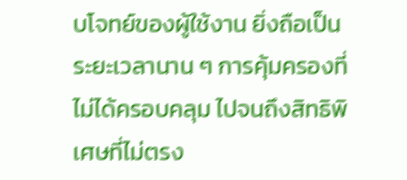บโจทย์ของผู้ใช้งาน ยิ่งถือเป็นระยะเวลานาน ๆ การคุ้มครองที่ไม่ได้ครอบคลุม ไปจนถึงสิทธิพิเศษที่ไม่ตรง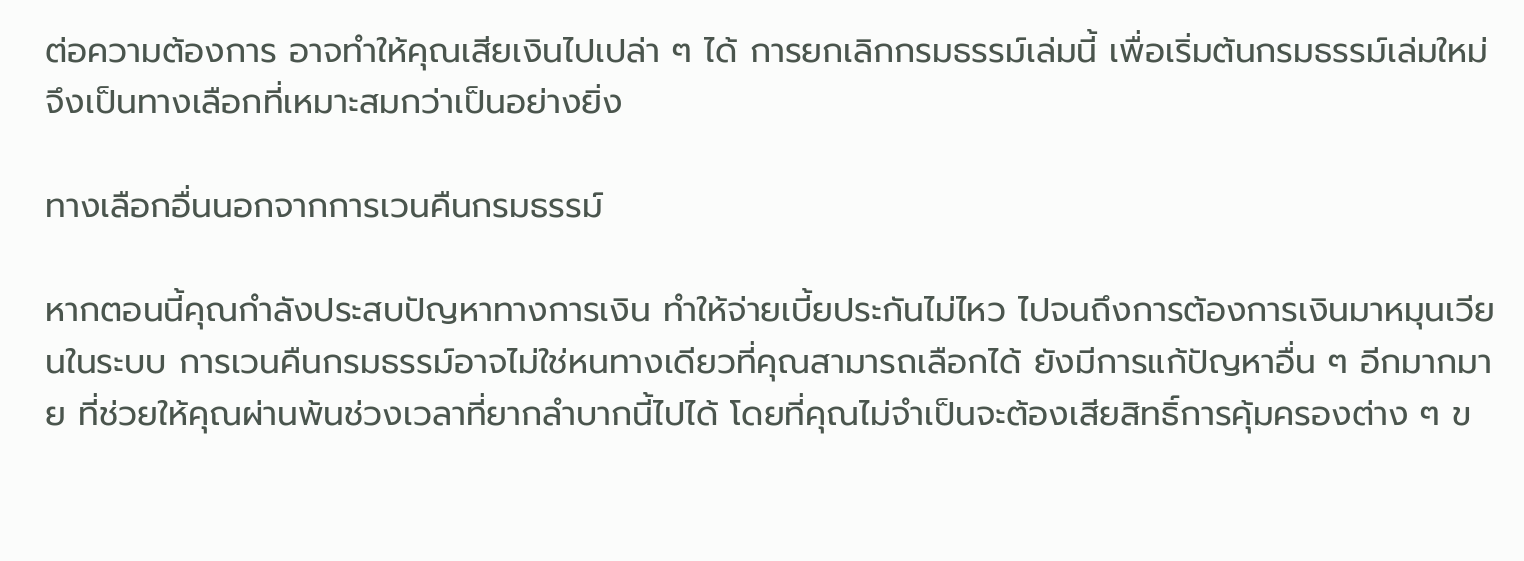ต่อความต้องการ อาจทำให้คุณเสียเงินไปเปล่า ๆ ได้ การยกเลิกกรมธรรม์เล่มนี้ เพื่อเริ่มต้นกรมธรรม์เล่มใหม่ จึงเป็นทางเลือกที่เหมาะสมกว่าเป็นอย่างยิ่ง

ทางเลือกอื่นนอกจากการเวนคืนกรมธรรม์

หากตอนนี้คุณกำลังประสบปัญหาทางการเงิน ทำให้จ่ายเบี้ยประกันไม่ไหว ไปจนถึงการต้องการเงินมาหมุนเวียนในระบบ การเวนคืนกรมธรรม์อาจไม่ใช่หนทางเดียวที่คุณสามารถเลือกได้ ยังมีการแก้ปัญหาอื่น ๆ อีกมากมาย ที่ช่วยให้คุณผ่านพ้นช่วงเวลาที่ยากลำบากนี้ไปได้ โดยที่คุณไม่จำเป็นจะต้องเสียสิทธิ์การคุ้มครองต่าง ๆ ข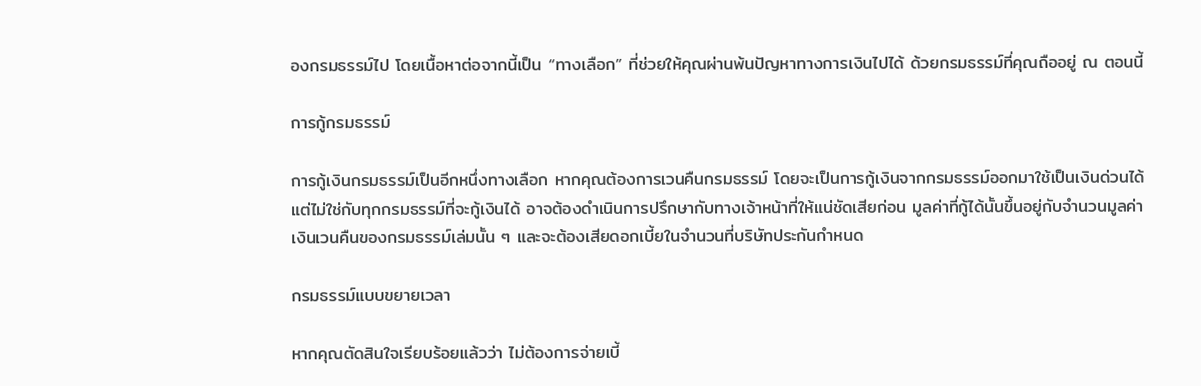องกรมธรรม์ไป โดยเนื้อหาต่อจากนี้เป็น “ทางเลือก” ที่ช่วยให้คุณผ่านพ้นปัญหาทางการเงินไปได้ ด้วยกรมธรรม์ที่คุณถืออยู่ ณ ตอนนี้

การกู้กรมธรรม์

การกู้เงินกรมธรรม์เป็นอีกหนึ่งทางเลือก หากคุณต้องการเวนคืนกรมธรรม์ โดยจะเป็นการกู้เงินจากกรมธรรม์ออกมาใช้เป็นเงินด่วนได้ แต่ไม่ใช่กับทุกกรมธรรม์ที่จะกู้เงินได้ อาจต้องดำเนินการปรึกษากับทางเจ้าหน้าที่ให้แน่ชัดเสียก่อน มูลค่าที่กู้ได้นั้นขึ้นอยู่กับจำนวนมูลค่าเงินเวนคืนของกรมธรรม์เล่มนั้น ๆ และจะต้องเสียดอกเบี้ยในจำนวนที่บริษัทประกันกำหนด

กรมธรรม์แบบขยายเวลา

หากคุณตัดสินใจเรียบร้อยแล้วว่า ไม่ต้องการจ่ายเบี้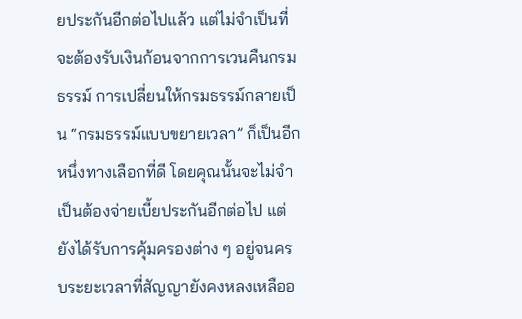ยประกันอีกต่อไปแล้ว แต่ไม่จำเป็นที่จะต้องรับเงินก้อนจากการเวนคืนกรมธรรม์ การเปลี่ยนให้กรมธรรม์กลายเป็น “กรมธรรม์แบบขยายเวลา” ก็เป็นอีกหนึ่งทางเลือกที่ดี โดยคุณนั้นจะไม่จำเป็นต้องจ่ายเบี้ยประกันอีกต่อไป แต่ยังได้รับการคุ้มครองต่าง ๆ อยู่จนครบระยะเวลาที่สัญญายังคงหลงเหลืออ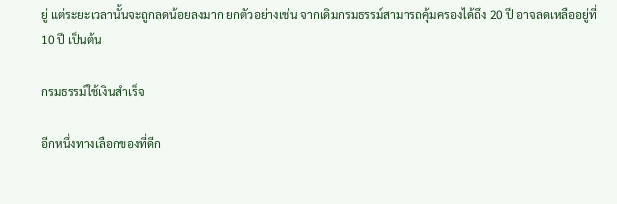ยู่ แต่ระยะเวลานั้นจะถูกลดน้อยลงมาก ยกตัวอย่างเช่น จากเดิมกรมธรรม์สามารถคุ้มครองได้ถึง 20 ปี อาจลดเหลืออยู่ที่ 10 ปี เป็นต้น

กรมธรรม์ใช้เงินสำเร็จ

อีกหนึ่งทางเลือกของที่ดีก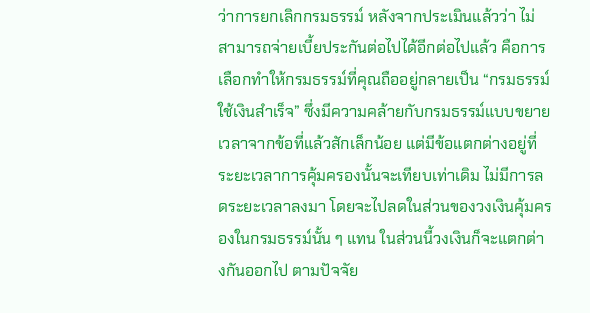ว่าการยกเลิกกรมธรรม์ หลังจากประเมินแล้วว่า ไม่สามารถจ่ายเบี้ยประกันต่อไปได้อีกต่อไปแล้ว คือการเลือกทำให้กรมธรรม์ที่คุณถืออยู่กลายเป็น “กรมธรรม์ใช้เงินสำเร็จ” ซึ่งมีความคล้ายกับกรมธรรม์แบบขยายเวลาจากข้อที่แล้วสักเล็กน้อย แต่มีข้อแตกต่างอยู่ที่ระยะเวลาการคุ้มครองนั้นจะเทียบเท่าเดิม ไม่มีการลดระยะเวลาลงมา โดยจะไปลดในส่วนของวงเงินคุ้มครองในกรมธรรม์นั้น ๆ แทน ในส่วนนี้วงเงินก็จะแตกต่างกันออกไป ตามปัจจัย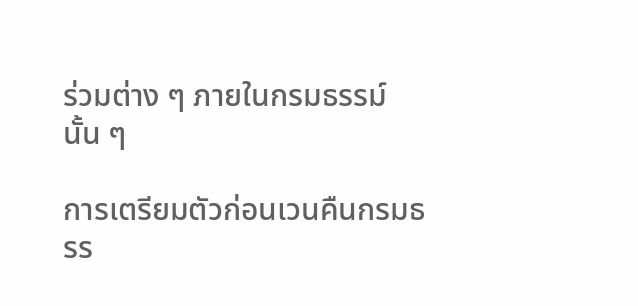ร่วมต่าง ๆ ภายในกรมธรรม์นั้น ๆ

การเตรียมตัวก่อนเวนคืนกรมธรร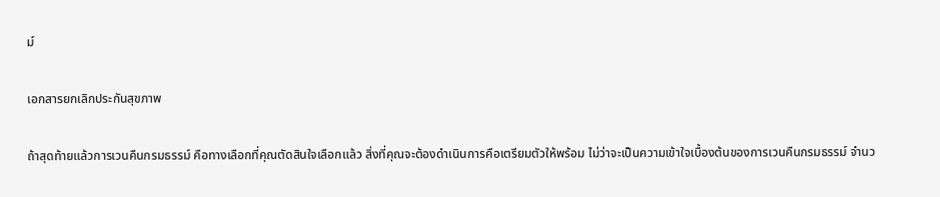ม์

เอกสารยกเลิกประกันสุขภาพ

ถ้าสุดท้ายแล้วการเวนคืนกรมธรรม์ คือทางเลือกที่คุณตัดสินใจเลือกแล้ว สิ่งที่คุณจะต้องดำเนินการคือเตรียมตัวให้พร้อม ไม่ว่าจะเป็นความเข้าใจเบื้องต้นของการเวนคืนกรมธรรม์ จำนว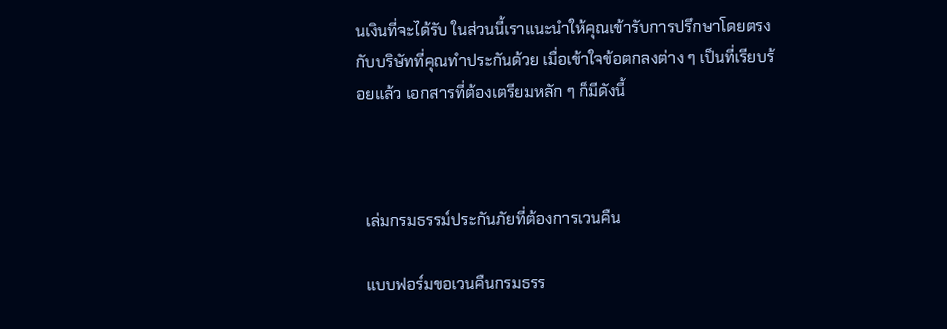นเงินที่จะได้รับ ในส่วนนี้เราแนะนำให้คุณเข้ารับการปรึกษาโดยตรงกับบริษัทที่คุณทำประกันด้วย เมื่อเข้าใจข้อตกลงต่าง ๆ เป็นที่เรียบร้อยแล้ว เอกสารที่ต้องเตรียมหลัก ๆ ก็มีดังนี้



  เล่มกรมธรรม์ประกันภัยที่ต้องการเวนคืน

  แบบฟอร์มขอเวนคืนกรมธรร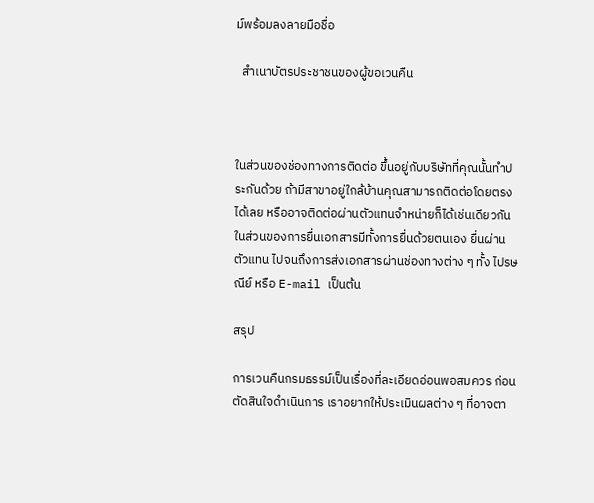ม์พร้อมลงลายมือชื่อ

  สำเนาบัตรประชาชนของผู้ขอเวนคืน



ในส่วนของช่องทางการติดต่อ ขึ้นอยู่กับบริษัทที่คุณนั้นทำประกันด้วย ถ้ามีสาขาอยู่ใกล้บ้านคุณสามารถติดต่อโดยตรงได้เลย หรืออาจติดต่อผ่านตัวแทนจำหน่ายก็ได้เช่นเดียวกัน ในส่วนของการยื่นเอกสารมีทั้งการยื่นด้วยตนเอง ยื่นผ่านตัวแทน ไปจนถึงการส่งเอกสารผ่านช่องทางต่าง ๆ ทั้ง ไปรษณีย์ หรือ E-mail เป็นต้น

สรุป

การเวนคืนกรมธรรม์เป็นเรื่องที่ละเอียดอ่อนพอสมควร ก่อนตัดสินใจดำเนินการ เราอยากให้ประเมินผลต่าง ๆ ที่อาจตา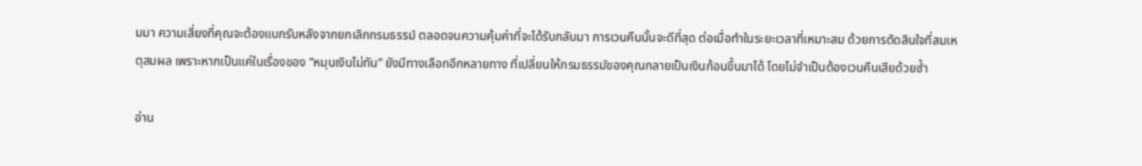มมา ความเสี่ยงที่คุณจะต้องแบกรับหลังจากยกเลิกกรมธรรม์ ตลอดจนความคุ้มค่าที่จะได้รับกลับมา การเวนคืนนั้นจะดีที่สุด ต่อเมื่อทำในระยะเวลาที่เหมาะสม ด้วยการตัดสินใจที่สมเหตุสมผล เพราะหากเป็นแค่ในเรื่องของ “หมุนเงินไม่ทัน” ยังมีทางเลือกอีกหลายทาง ที่เปลี่ยนให้กรมธรรม์ของคุณกลายเป็นเงินก้อนขึ้นมาได้ โดยไม่จำเป็นต้องเวนคืนเสียด้วยซ้ำ

อ่าน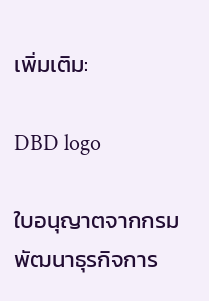เพิ่มเติม:

DBD logo

ใบอนุญาตจากกรมพัฒนาธุรกิจการ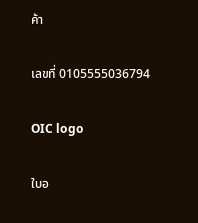ค้า

เลขที่ 0105555036794

OIC logo

ใบอ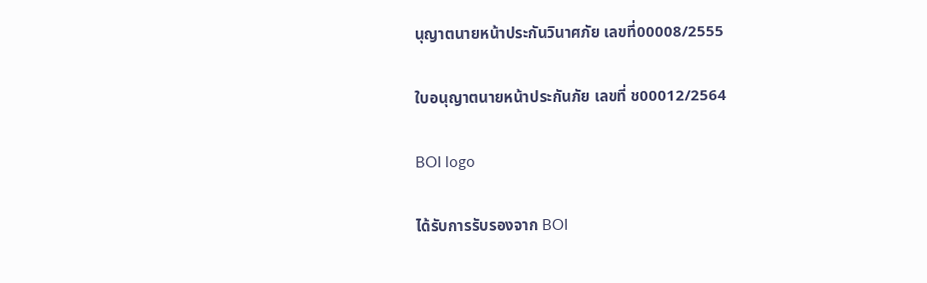นุญาตนายหน้าประกันวินาศภัย เลขที่00008/2555

ใบอนุญาตนายหน้าประกันภัย เลขที่ ช00012/2564

BOI logo

ได้รับการรับรองจาก BOI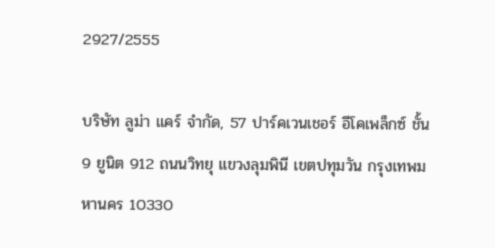2927/2555

บริษัท ลูม่า แคร์ จำกัด, 57 ปาร์คเวนเชอร์ อีโคเพล็กซ์ ชั้น 9 ยูนิต 912 ถนนวิทยุ แขวงลุมพินี เขตปทุมวัน กรุงเทพมหานคร 10330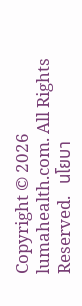Copyright © 2026 lumahealth.com. All Rights Reserved.   นโยบา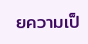ยความเป็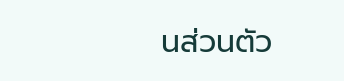นส่วนตัว